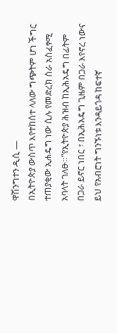ዋሽንግተን ዲሲ —
በኢትዮጵያ ውስጥ እየተከሰተ ላለው ግጭትም ሆነ ችግር ተጠያቂው ኢሐዴግ ነው ሲሉ የመድረክ ስራ አስፈፃሚ አባላት ገለፁ።“የኢትዮጵያ ሕዝብ ከኢሕአዴግ በፊትም በጋራ ይኖር ነበር ፣ በኢሕአዴግ ጊዜም በጋራ እየኖረ ነውና ይህ የአብሮነት ግንኙነቱ እንዳይጎዳ ከፍተኛ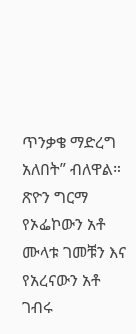ጥንቃቄ ማድረግ አለበት” ብለዋል።
ጽዮን ግርማ የኦፌኮውን አቶ ሙላቱ ገመቹን እና የአረናውን አቶ ገብሩ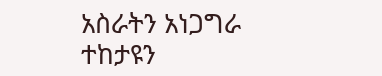አስራትን አነጋግራ ተከታዩን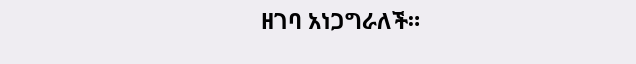ዘገባ አነጋግራለች።